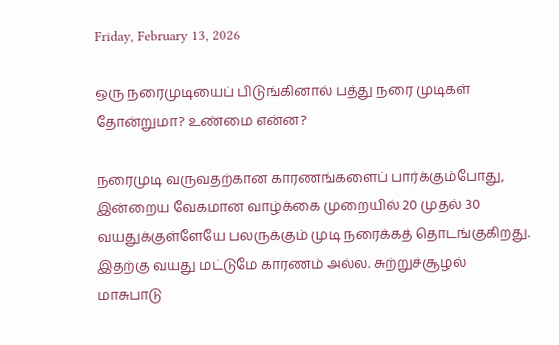Friday, February 13, 2026

ஒரு நரைமுடியைப் பிடுங்கினால் பத்து நரை முடிகள் தோன்றுமா? உண்மை என்ன?

நரைமுடி வருவதற்கான காரணங்களைப் பார்க்கும்போது, இன்றைய வேகமான வாழ்க்கை முறையில் 20 முதல் 30 வயதுக்குள்ளேயே பலருக்கும் முடி நரைக்கத் தொடங்குகிறது. இதற்கு வயது மட்டுமே காரணம் அல்ல. சுற்றுச்சூழல் மாசுபாடு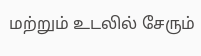மற்றும் உடலில் சேரும்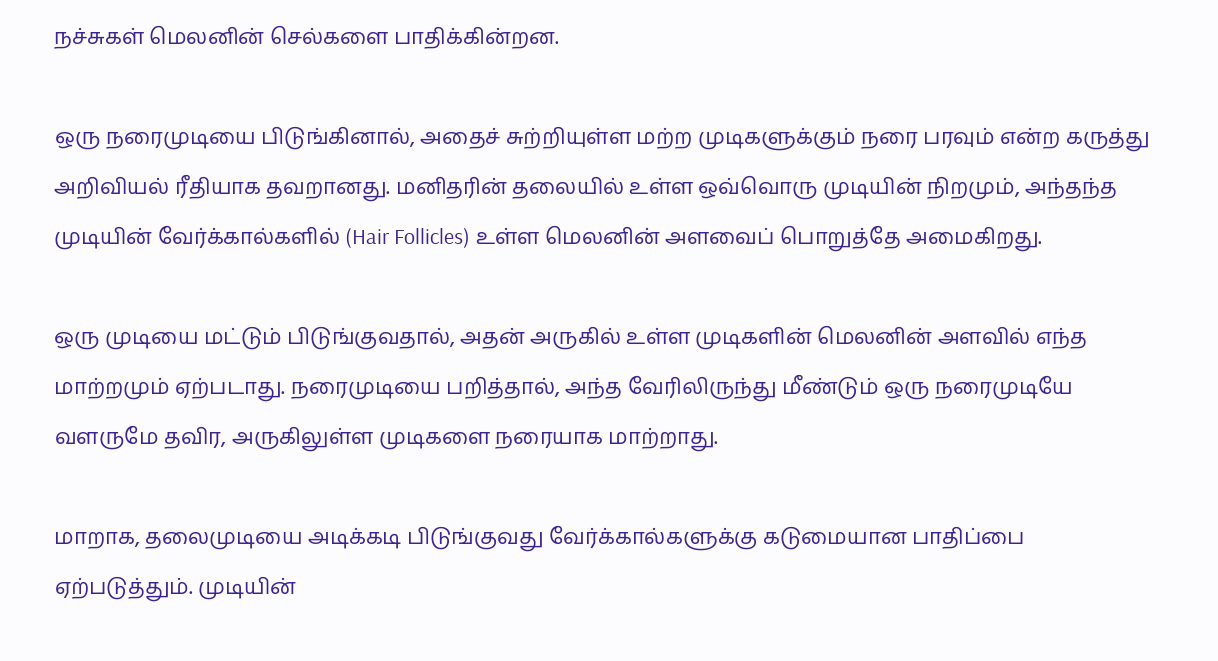நச்சுகள் மெலனின் செல்களை பாதிக்கின்றன.

ஒரு நரைமுடியை பிடுங்கினால், அதைச் சுற்றியுள்ள மற்ற முடிகளுக்கும் நரை பரவும் என்ற கருத்து அறிவியல் ரீதியாக தவறானது. மனிதரின் தலையில் உள்ள ஒவ்வொரு முடியின் நிறமும், அந்தந்த முடியின் வேர்க்கால்களில் (Hair Follicles) உள்ள மெலனின் அளவைப் பொறுத்தே அமைகிறது.

ஒரு முடியை மட்டும் பிடுங்குவதால், அதன் அருகில் உள்ள முடிகளின் மெலனின் அளவில் எந்த மாற்றமும் ஏற்படாது. நரைமுடியை பறித்தால், அந்த வேரிலிருந்து மீண்டும் ஒரு நரைமுடியே வளருமே தவிர, அருகிலுள்ள முடிகளை நரையாக மாற்றாது.

மாறாக, தலைமுடியை அடிக்கடி பிடுங்குவது வேர்க்கால்களுக்கு கடுமையான பாதிப்பை ஏற்படுத்தும். முடியின்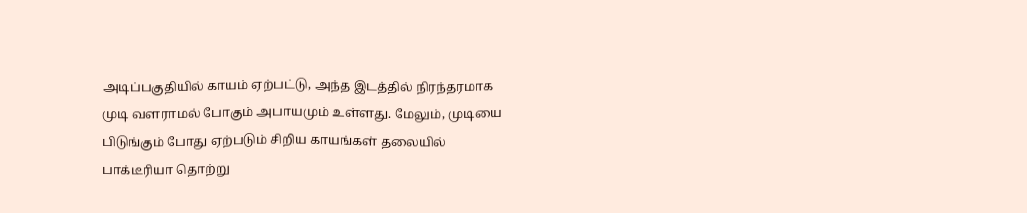அடிப்பகுதியில் காயம் ஏற்பட்டு, அந்த இடத்தில் நிரந்தரமாக முடி வளராமல் போகும் அபாயமும் உள்ளது. மேலும், முடியை பிடுங்கும் போது ஏற்படும் சிறிய காயங்கள் தலையில் பாக்டீரியா தொற்று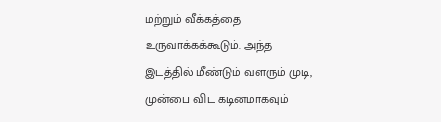மற்றும் வீக்கத்தை உருவாக்கக்கூடும். அந்த இடத்தில் மீண்டும் வளரும் முடி, முன்பை விட கடினமாகவும்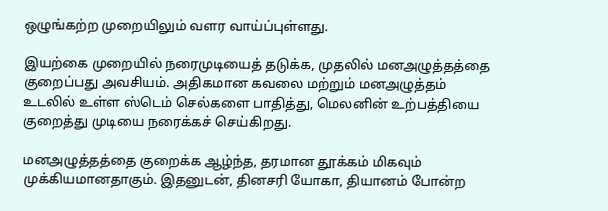ஒழுங்கற்ற முறையிலும் வளர வாய்ப்புள்ளது.

இயற்கை முறையில் நரைமுடியைத் தடுக்க, முதலில் மனஅழுத்தத்தை குறைப்பது அவசியம். அதிகமான கவலை மற்றும் மனஅழுத்தம் உடலில் உள்ள ஸ்டெம் செல்களை பாதித்து, மெலனின் உற்பத்தியை குறைத்து முடியை நரைக்கச் செய்கிறது.

மனஅழுத்தத்தை குறைக்க ஆழ்ந்த, தரமான தூக்கம் மிகவும் முக்கியமானதாகும். இதனுடன், தினசரி யோகா, தியானம் போன்ற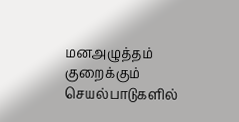மனஅழுத்தம் குறைக்கும் செயல்பாடுகளில்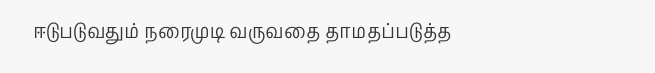ஈடுபடுவதும் நரைமுடி வருவதை தாமதப்படுத்த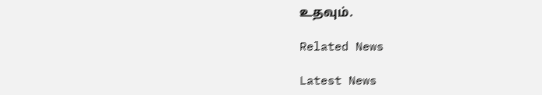உதவும்.

Related News

Latest News